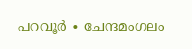പറവൂർ ∙ ചേന്ദമംഗലം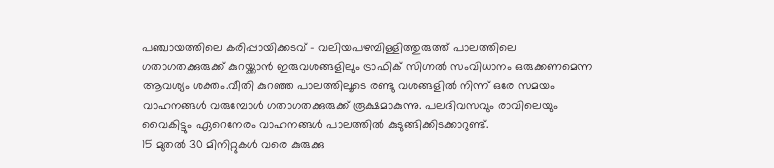പഞ്ചായത്തിലെ കരിപ്പായിക്കടവ് – വലിയപഴമ്പിള്ളിത്തുരുത്ത് പാലത്തിലെ ഗതാഗതക്കുരുക്ക് കുറയ്ക്കാൻ ഇരുവശങ്ങളിലും ട്രാഫിക് സിഗ്നൽ സംവിധാനം ഒരുക്കണമെന്ന ആവശ്യം ശക്തം.വീതി കുറഞ്ഞ പാലത്തിലൂടെ രണ്ടു വശങ്ങളിൽ നിന്ന് ഒരേ സമയം വാഹനങ്ങൾ വരുമ്പോൾ ഗതാഗതക്കുരുക്ക് രൂക്ഷമാകുന്നു. പലദിവസവും രാവിലെയും വൈകിട്ടും ഏറെനേരം വാഹനങ്ങൾ പാലത്തിൽ കുടുങ്ങിക്കിടക്കാറുണ്ട്.
15 മുതൽ 30 മിനിറ്റുകൾ വരെ കുരുക്കു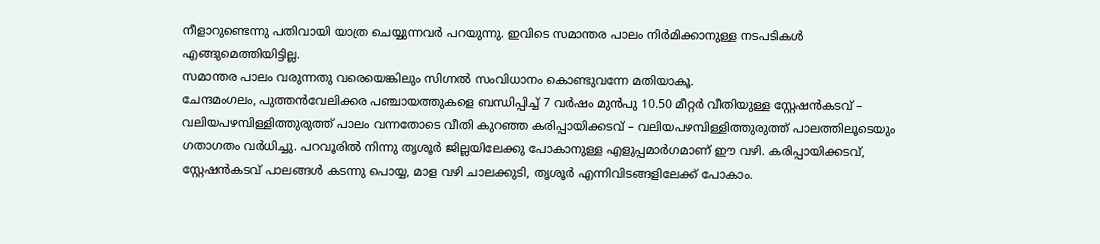നീളാറുണ്ടെന്നു പതിവായി യാത്ര ചെയ്യുന്നവർ പറയുന്നു. ഇവിടെ സമാന്തര പാലം നിർമിക്കാനുള്ള നടപടികൾ എങ്ങുമെത്തിയിട്ടില്ല.
സമാന്തര പാലം വരുന്നതു വരെയെങ്കിലും സിഗ്നൽ സംവിധാനം കൊണ്ടുവന്നേ മതിയാകൂ.
ചേന്ദമംഗലം, പുത്തൻവേലിക്കര പഞ്ചായത്തുകളെ ബന്ധിപ്പിച്ച് 7 വർഷം മുൻപു 10.50 മീറ്റർ വീതിയുള്ള സ്റ്റേഷൻകടവ് – വലിയപഴമ്പിള്ളിത്തുരുത്ത് പാലം വന്നതോടെ വീതി കുറഞ്ഞ കരിപ്പായിക്കടവ് – വലിയപഴമ്പിള്ളിത്തുരുത്ത് പാലത്തിലൂടെയും ഗതാഗതം വർധിച്ചു. പറവൂരിൽ നിന്നു തൃശൂർ ജില്ലയിലേക്കു പോകാനുള്ള എളുപ്പമാർഗമാണ് ഈ വഴി. കരിപ്പായിക്കടവ്, സ്റ്റേഷൻകടവ് പാലങ്ങൾ കടന്നു പൊയ്യ, മാള വഴി ചാലക്കുടി, തൃശൂർ എന്നിവിടങ്ങളിലേക്ക് പോകാം.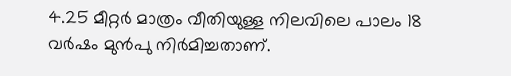4.25 മീറ്റർ മാത്രം വീതിയുള്ള നിലവിലെ പാലം 18 വർഷം മുൻപു നിർമിച്ചതാണ്.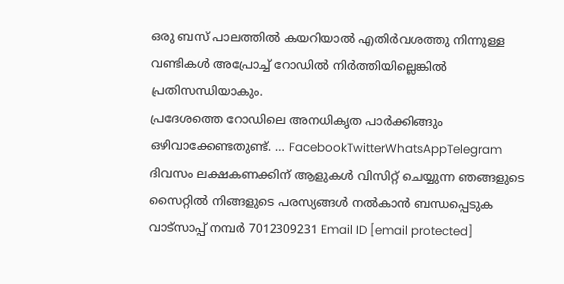ഒരു ബസ് പാലത്തിൽ കയറിയാൽ എതിർവശത്തു നിന്നുള്ള വണ്ടികൾ അപ്രോച്ച് റോഡിൽ നിർത്തിയില്ലെങ്കിൽ പ്രതിസന്ധിയാകും.
പ്രദേശത്തെ റോഡിലെ അനധികൃത പാർക്കിങ്ങും ഒഴിവാക്കേണ്ടതുണ്ട്. … FacebookTwitterWhatsAppTelegram
ദിവസം ലക്ഷകണക്കിന് ആളുകൾ വിസിറ്റ് ചെയ്യുന്ന ഞങ്ങളുടെ സൈറ്റിൽ നിങ്ങളുടെ പരസ്യങ്ങൾ നൽകാൻ ബന്ധപ്പെടുക വാട്സാപ്പ് നമ്പർ 7012309231 Email ID [email protected]